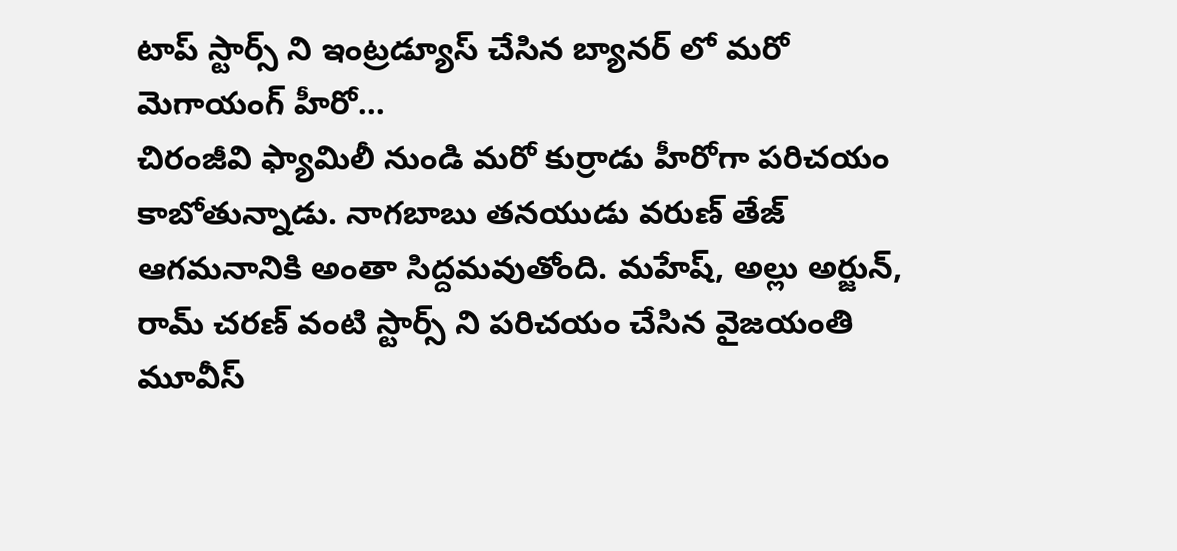టాప్ స్టార్స్ ని ఇంట్రడ్యూస్ చేసిన బ్యానర్ లో మరో మెగాయంగ్ హీరో...
చిరంజీవి ఫ్యామిలీ నుండి మరో కుర్రాడు హీరోగా పరిచయం కాబోతున్నాడు. నాగబాబు తనయుడు వరుణ్ తేజ్ ఆగమనానికి అంతా సిద్దమవుతోంది. మహేష్, అల్లు అర్జున్, రామ్ చరణ్ వంటి స్టార్స్ ని పరిచయం చేసిన వైజయంతి మూవీస్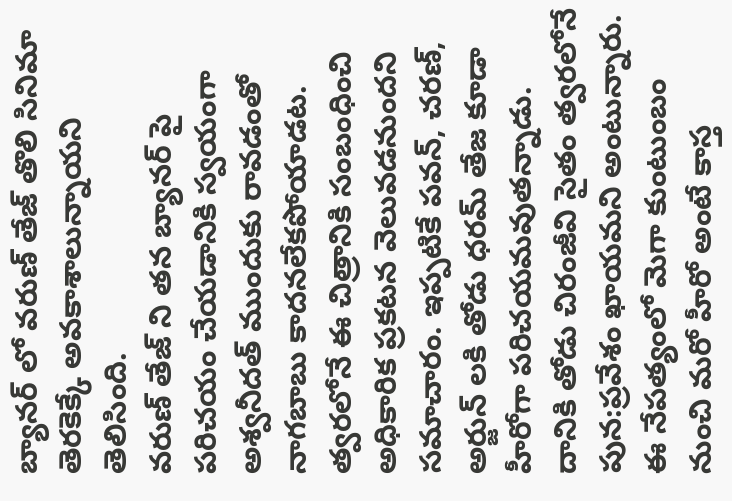బ్యానర్ లో వరుణ్ తేజ్ తొలి సినిమా తెరకెక్కే అవకాశాలున్నాయని తెలిసింది.
వరుణ్ తేజ్ ని తన బ్యానర్ పై పరిచయం చేయడానికి స్వయంగా అశ్వనీదత్ ముందుకు రావడంతో నాగబాబు కాదనలేకపోయాడట. త్వరలోనే ఈ చిత్రానికి సంబంధించి అధికారిక ప్రకటన వెలువడనుందని సమాచారం. ఇప్పటికే పవన్, చరణ్, అర్జున్ లకి తోడు ధరమ్ తేజ కూడా హీరోగా పరిచయమవుతన్నాడు. దానికి తోడు చిరంజీవి సైతం త్వరలోనే పున:ప్రవేశం ఖాయమని అంటున్నారు. ఈ నేపత్యంలో మెగా కుంటుంబం నుంచి మరో హీరో అంటే కాస్త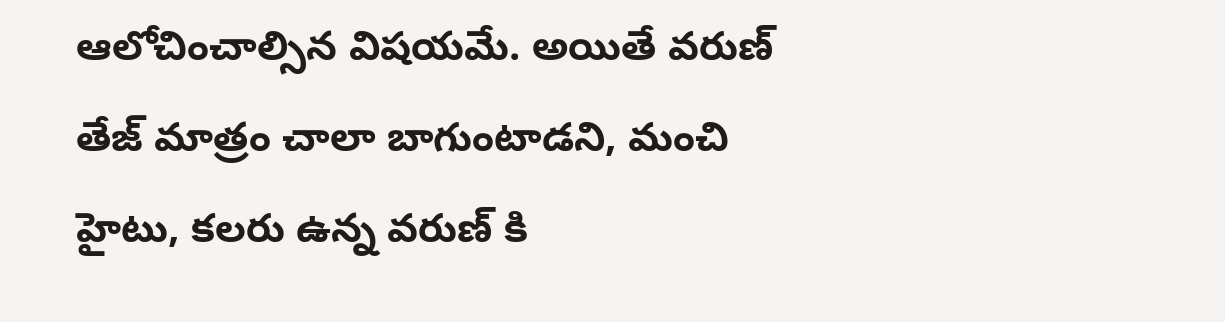ఆలోచించాల్సిన విషయమే. అయితే వరుణ్ తేజ్ మాత్రం చాలా బాగుంటాడని, మంచి హైటు, కలరు ఉన్న వరుణ్ కి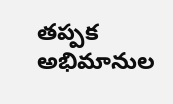తప్పక అభిమానుల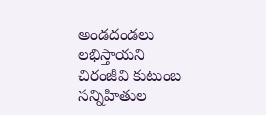అండదండలు లభిస్తాయని చిరంజీవి కుటుంబ సన్నిహితుల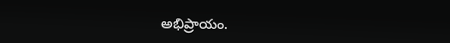అభిప్రాయం.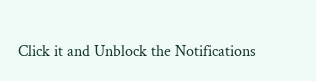Click it and Unblock the Notifications